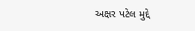અક્ષર પટેલ મુદ્દે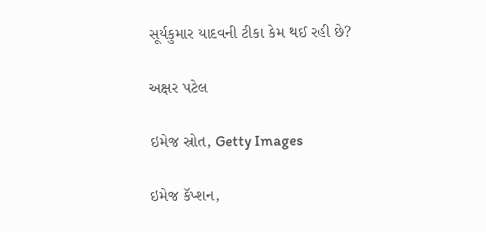સૂર્યકુમાર યાદવની ટીકા કેમ થઈ રહી છે?

અક્ષર પટેલ

ઇમેજ સ્રોત, Getty Images

ઇમેજ કૅપ્શન,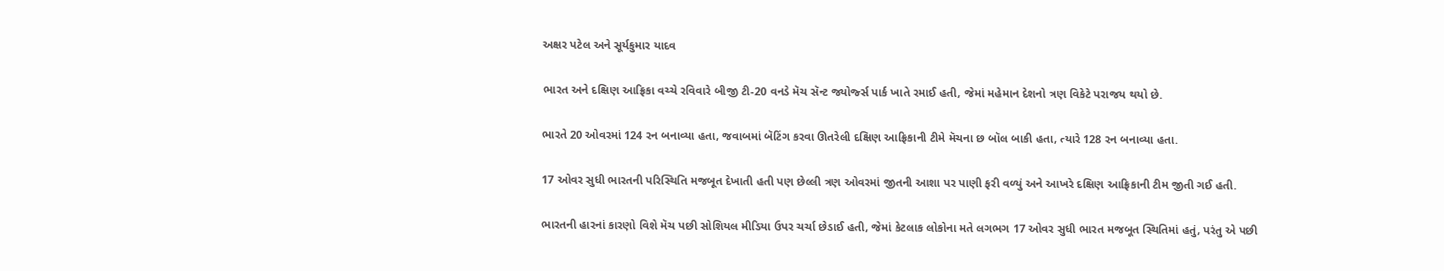અક્ષર પટેલ અને સૂર્યકુમાર યાદવ

ભારત અને દક્ષિણ આફ્રિકા વચ્ચે રવિવારે બીજી ટી-20 વનડે મૅચ સૅન્ટ જ્યોર્જ્સ પાર્ક ખાતે રમાઈ હતી, જેમાં મહેમાન દેશનો ત્રણ વિકેટે પરાજય થયો છે.

ભારતે 20 ઓવરમાં 124 રન બનાવ્યા હતા, જવાબમાં બૅટિંગ કરવા ઊતરેલી દક્ષિણ આફ્રિકાની ટીમે મૅચના છ બૉલ બાકી હતા, ત્યારે 128 રન બનાવ્યા હતા.

17 ઓવર સુધી ભારતની પરિસ્થિતિ મજબૂત દેખાતી હતી પણ છેલ્લી ત્રણ ઓવરમાં જીતની આશા પર પાણી ફરી વળ્યું અને આખરે દક્ષિણ આફ્રિકાની ટીમ જીતી ગઈ હતી.

ભારતની હારનાં કારણો વિશે મૅચ પછી સોશિયલ મીડિયા ઉપર ચર્ચા છેડાઈ હતી, જેમાં કેટલાક લોકોના મતે લગભગ 17 ઓવર સુધી ભારત મજબૂત સ્થિતિમાં હતું, પરંતુ એ પછી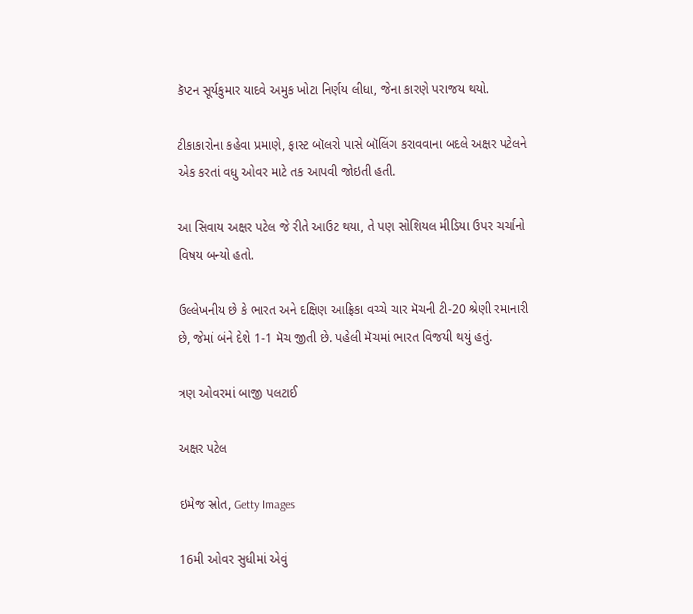કૅપ્ટન સૂર્યકુમાર યાદવે અમુક ખોટા નિર્ણય લીધા, જેના કારણે પરાજય થયો.

ટીકાકારોના કહેવા પ્રમાણે, ફાસ્ટ બૉલરો પાસે બૉલિંગ કરાવવાના બદલે અક્ષર પટેલને એક કરતાં વધુ ઓવર માટે તક આપવી જોઇતી હતી.

આ સિવાય અક્ષર પટેલ જે રીતે આઉટ થયા, તે પણ સોશિયલ મીડિયા ઉપર ચર્ચાનો વિષય બન્યો હતો.

ઉલ્લેખનીય છે કે ભારત અને દક્ષિણ આફ્રિકા વચ્ચે ચાર મૅચની ટી-20 શ્રેણી રમાનારી છે, જેમાં બંને દેશે 1-1 મૅચ જીતી છે. પહેલી મૅચમાં ભારત વિજયી થયું હતું.

ત્રણ ઓવરમાં બાજી પલટાઈ

અક્ષર પટેલ

ઇમેજ સ્રોત, Getty Images

16મી ઓવર સુધીમાં એવું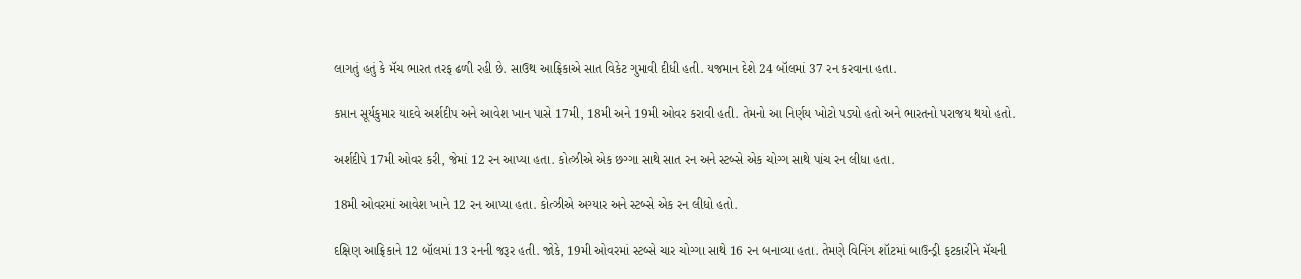લાગતું હતું કે મૅચ ભારત તરફ ઢળી રહી છે. સાઉથ આફ્રિકાએ સાત વિકેટ ગુમાવી દીધી હતી. યજમાન દેશે 24 બૉલમાં 37 રન કરવાના હતા.

કપ્તાન સૂર્યકુમાર યાદવે અર્શદીપ અને આવેશ ખાન પાસે 17મી, 18મી અને 19મી ઓવર કરાવી હતી. તેમનો આ નિર્ણય ખોટો પડ્યો હતો અને ભારતનો પરાજય થયો હતો.

અર્શદીપે 17મી ઓવર કરી, જેમાં 12 રન આપ્યા હતા. કોત્ઝીએ એક છગ્ગા સાથે સાત રન અને સ્ટબ્સે એક ચોગ્ગ સાથે પાંચ રન લીધા હતા.

18મી ઓવરમાં આવેશ ખાને 12 રન આપ્યા હતા. કોત્ઝીએ અગ્યાર અને સ્ટબ્સે એક રન લીધો હતો.

દક્ષિણ આફ્રિકાને 12 બૉલમાં 13 રનની જરૂર હતી. જોકે, 19મી ઓવરમાં સ્ટબ્સે ચાર ચોગ્ગા સાથે 16 રન બનાવ્યા હતા. તેમણે વિનિંગ શૉટમાં બાઉન્ડ્રી ફટકારીને મૅચની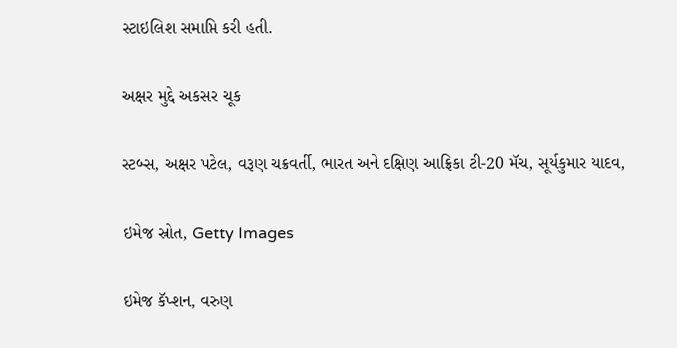સ્ટાઇલિશ સમાપ્તિ કરી હતી.

અક્ષર મુદ્દે અકસર ચૂક

સ્ટબ્સ, અક્ષર પટેલ, વરૂણ ચક્રવર્તી, ભારત અને દક્ષિણ આફ્રિકા ટી-20 મૅચ, સૂર્યકુમાર યાદવ,

ઇમેજ સ્રોત, Getty Images

ઇમેજ કૅપ્શન, વરુણ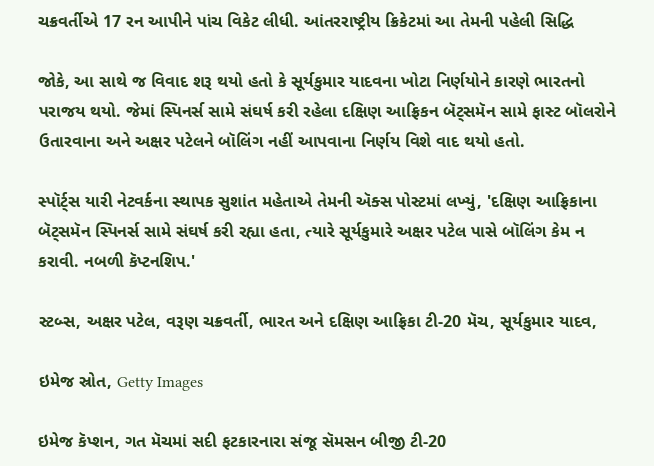ચક્રવર્તીએ 17 રન આપીને પાંચ વિકેટ લીધી. આંતરરાષ્ટ્રીય ક્રિકેટમાં આ તેમની પહેલી સિદ્ધિ

જોકે, આ સાથે જ વિવાદ શરૂ થયો હતો કે સૂર્યકુમાર યાદવના ખોટા નિર્ણયોને કારણે ભારતનો પરાજય થયો. જેમાં સ્પિનર્સ સામે સંઘર્ષ કરી રહેલા દક્ષિણ આફ્રિકન બૅટ્સમૅન સામે ફાસ્ટ બૉલરોને ઉતારવાના અને અક્ષર પટેલને બૉલિંગ નહીં આપવાના નિર્ણય વિશે વાદ થયો હતો.

સ્પૉર્ટ્સ યારી નેટવર્કના સ્થાપક સુશાંત મહેતાએ તેમની ઍક્સ પોસ્ટમાં લખ્યું, 'દક્ષિણ આફ્રિકાના બૅટ્સમૅન સ્પિનર્સ સામે સંઘર્ષ કરી રહ્યા હતા, ત્યારે સૂર્યકુમારે અક્ષર પટેલ પાસે બૉલિંગ કેમ ન કરાવી. નબળી કૅપ્ટનશિપ.'

સ્ટબ્સ, અક્ષર પટેલ, વરૂણ ચક્રવર્તી, ભારત અને દક્ષિણ આફ્રિકા ટી-20 મૅચ, સૂર્યકુમાર યાદવ,

ઇમેજ સ્રોત, Getty Images

ઇમેજ કૅપ્શન, ગત મૅચમાં સદી ફટકારનારા સંજૂ સૅમસન બીજી ટી-20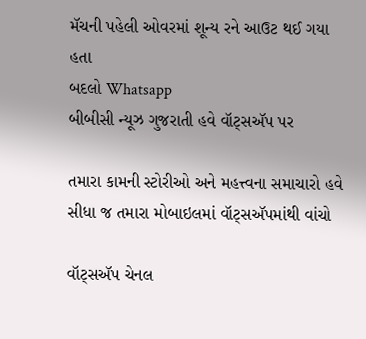મૅચની પહેલી ઓવરમાં શૂન્ય રને આઉટ થઈ ગયા હતા
બદલો Whatsapp
બીબીસી ન્યૂઝ ગુજરાતી હવે વૉટ્સઍપ પર

તમારા કામની સ્ટોરીઓ અને મહત્ત્વના સમાચારો હવે સીધા જ તમારા મોબાઇલમાં વૉટ્સઍપમાંથી વાંચો

વૉટ્સઍપ ચેનલ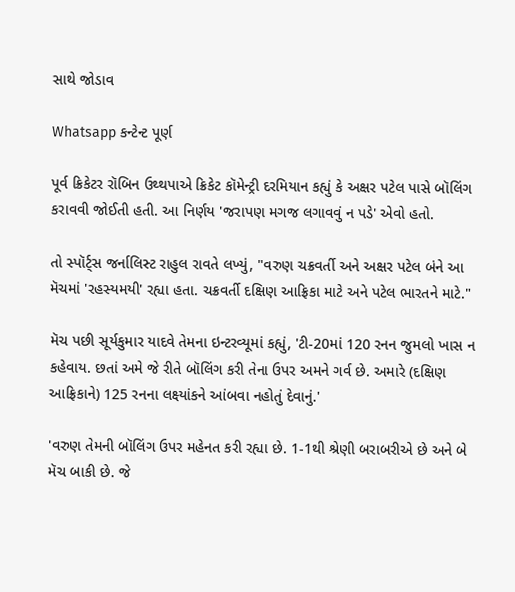સાથે જોડાવ

Whatsapp કન્ટેન્ટ પૂર્ણ

પૂર્વ ક્રિકેટર રૉબિન ઉથ્થપાએ ક્રિકેટ કૉમેન્ટ્રી દરમિયાન કહ્યું કે અક્ષર પટેલ પાસે બૉલિંગ કરાવવી જોઈતી હતી. આ નિર્ણય 'જરાપણ મગજ લગાવવું ન પડે' એવો હતો.

તો સ્પૉર્ટ્સ જર્નાલિસ્ટ રાહુલ રાવતે લખ્યું, "વરુણ ચક્રવર્તી અને અક્ષર પટેલ બંને આ મૅચમાં 'રહસ્યમયી' રહ્યા હતા. ચક્રવર્તી દક્ષિણ આફ્રિકા માટે અને પટેલ ભારતને માટે."

મૅચ પછી સૂર્યકુમાર યાદવે તેમના ઇન્ટરવ્યૂમાં કહ્યું, 'ટી-20માં 120 રનન જુમલો ખાસ ન કહેવાય. છતાં અમે જે રીતે બૉલિંગ કરી તેના ઉપર અમને ગર્વ છે. અમારે (દક્ષિણ આફ્રિકાને) 125 રનના લક્ષ્યાંકને આંબવા નહોતું દેવાનું.'

'વરુણ તેમની બૉલિંગ ઉપર મહેનત કરી રહ્યા છે. 1-1થી શ્રેણી બરાબરીએ છે અને બે મૅચ બાકી છે. જે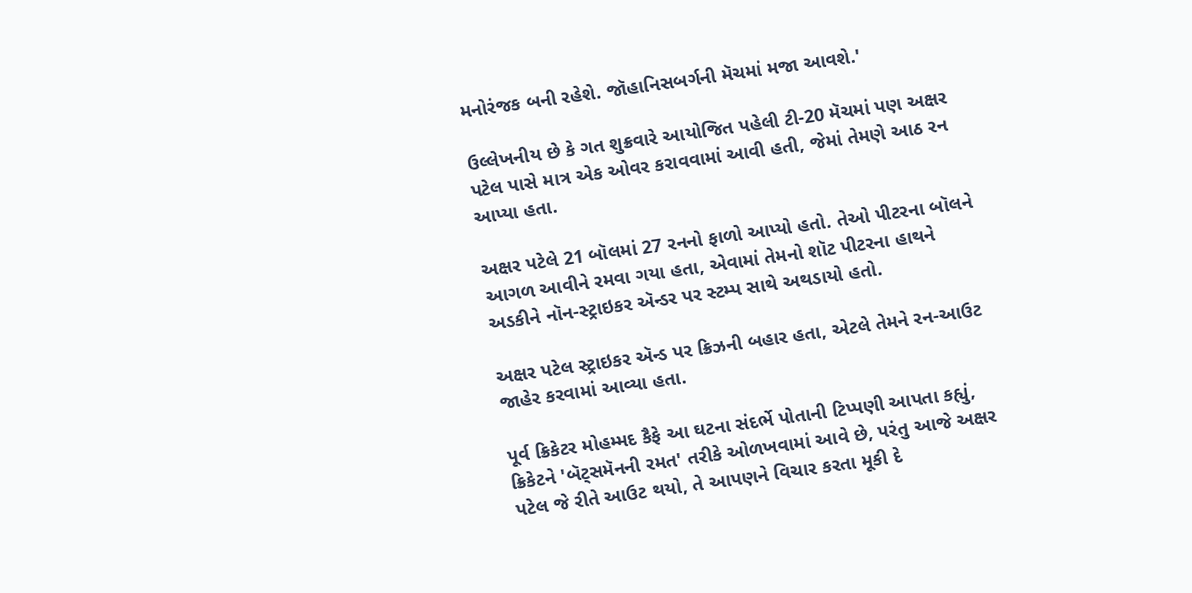મનોરંજક બની રહેશે. જૉહાનિસબર્ગની મૅચમાં મજા આવશે.'

ઉલ્લેખનીય છે કે ગત શુક્રવારે આયોજિત પહેલી ટી-20 મૅચમાં પણ અક્ષર પટેલ પાસે માત્ર એક ઓવર કરાવવામાં આવી હતી, જેમાં તેમણે આઠ રન આપ્યા હતા.

અક્ષર પટેલે 21 બૉલમાં 27 રનનો ફાળો આપ્યો હતો. તેઓ પીટરના બૉલને આગળ આવીને રમવા ગયા હતા, એવામાં તેમનો શૉટ પીટરના હાથને અડકીને નૉન-સ્ટ્રાઇકર ઍન્ડર પર સ્ટમ્પ સાથે અથડાયો હતો.

અક્ષર પટેલ સ્ટ્રાઇકર ઍન્ડ પર ક્રિઝની બહાર હતા, એટલે તેમને રન-આઉટ જાહેર કરવામાં આવ્યા હતા.

પૂર્વ ક્રિકેટર મોહમ્મદ કૈફે આ ઘટના સંદર્ભે પોતાની ટિપ્પણી આપતા કહ્યું, ક્રિકેટને 'બૅટ્સમૅનની રમત' તરીકે ઓળખવામાં આવે છે, પરંતુ આજે અક્ષર પટેલ જે રીતે આઉટ થયો, તે આપણને વિચાર કરતા મૂકી દે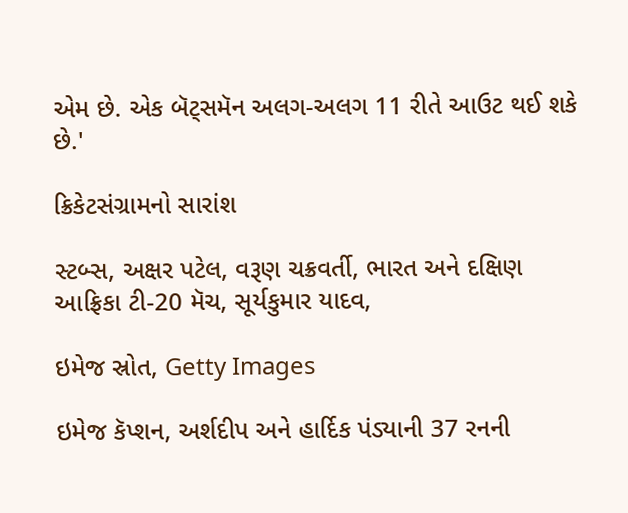એમ છે. એક બૅટ્સમૅન અલગ-અલગ 11 રીતે આઉટ થઈ શકે છે.'

ક્રિકેટસંગ્રામનો સારાંશ

સ્ટબ્સ, અક્ષર પટેલ, વરૂણ ચક્રવર્તી, ભારત અને દક્ષિણ આફ્રિકા ટી-20 મૅચ, સૂર્યકુમાર યાદવ,

ઇમેજ સ્રોત, Getty Images

ઇમેજ કૅપ્શન, અર્શદીપ અને હાર્દિક પંડ્યાની 37 રનની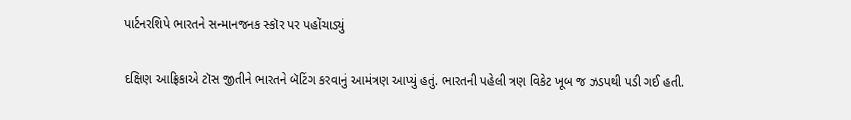પાર્ટનરશિપે ભારતને સન્માનજનક સ્કૉર પર પહોંચાડ્યું

દક્ષિણ આફ્રિકાએ ટૉસ જીતીને ભારતને બૅટિંગ કરવાનું આમંત્રણ આપ્યું હતું. ભારતની પહેલી ત્રણ વિકેટ ખૂબ જ ઝડપથી પડી ગઈ હતી.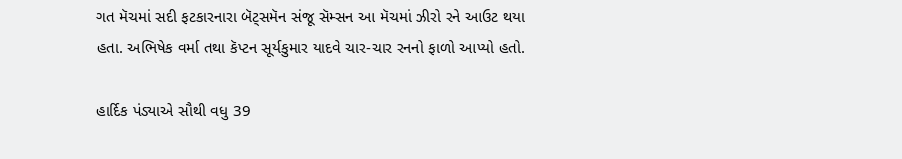ગત મૅચમાં સદી ફટકારનારા બૅટ્સમૅન સંજૂ સૅમ્સન આ મૅચમાં ઝીરો રને આઉટ થયા હતા. અભિષેક વર્મા તથા કૅપ્ટન સૂર્યકુમાર યાદવે ચાર-ચાર રનનો ફાળો આપ્યો હતો.

હાર્દિક પંડ્યાએ સૌથી વધુ 39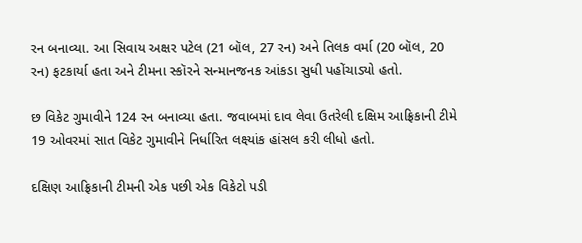રન બનાવ્યા. આ સિવાય અક્ષર પટેલ (21 બૉલ, 27 રન) અને તિલક વર્મા (20 બૉલ, 20 રન) ફટકાર્યા હતા અને ટીમના સ્કૉરને સન્માનજનક આંકડા સુધી પહોંચાડ્યો હતો.

છ વિકેટ ગુમાવીને 124 રન બનાવ્યા હતા. જવાબમાં દાવ લેવા ઉતરેલી દક્ષિમ આફ્રિકાની ટીમે 19 ઓવરમાં સાત વિકેટ ગુમાવીને નિર્ધારિત લક્ષ્યાંક હાંસલ કરી લીધો હતો.

દક્ષિણ આફ્રિકાની ટીમની એક પછી એક વિકેટો પડી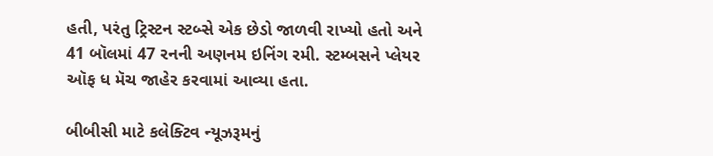હતી, પરંતુ ટ્રિસ્ટન સ્ટબ્સે એક છેડો જાળવી રાખ્યો હતો અને 41 બૉલમાં 47 રનની અણનમ ઇનિંગ રમી. સ્ટમ્બસને પ્લેયર ઑફ ધ મૅચ જાહેર કરવામાં આવ્યા હતા.

બીબીસી માટે કલેક્ટિવ ન્યૂઝરૂમનું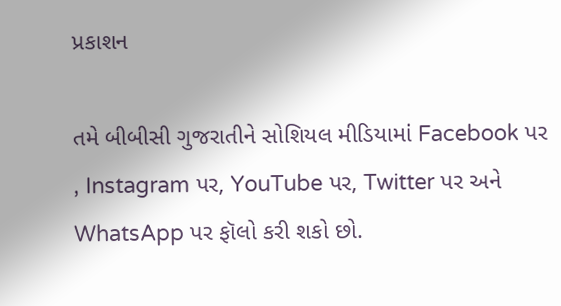પ્રકાશન

તમે બીબીસી ગુજરાતીને સોશિયલ મીડિયામાં Facebook પર , Instagram પર, YouTube પર, Twitter પર અને WhatsApp પર ફૉલો કરી શકો છો.